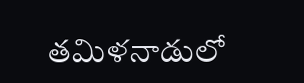తమిళనాడులో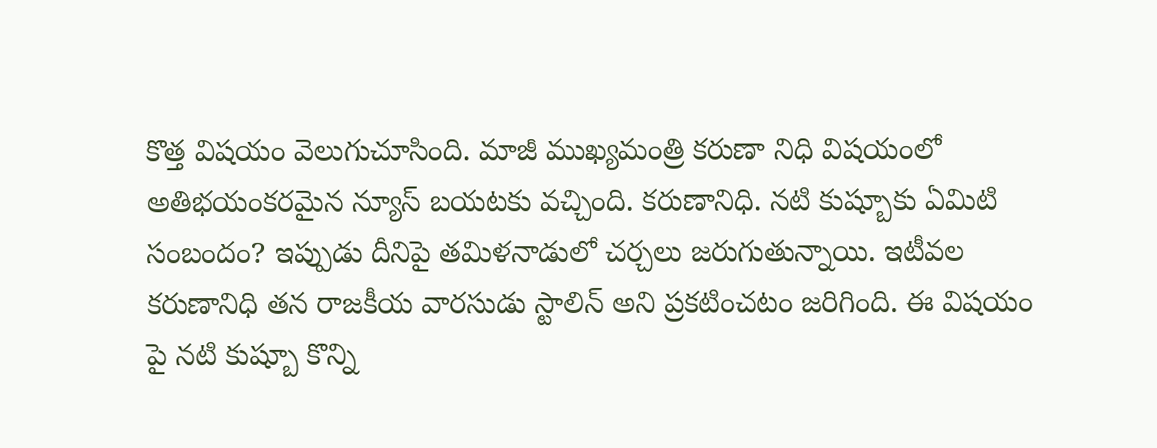కొత్త విషయం వెలుగుచూసింది. మాజీ ముఖ్యమంత్రి కరుణా నిధి విషయంలో
అతిభయంకరమైన న్యూస్ బయటకు వచ్చింది. కరుణానిధి. నటి కుష్బూకు ఏమిటి
సంబందం? ఇప్పుడు దీనిపై తమిళనాడులో చర్చలు జరుగుతున్నాయి. ఇటీవల
కరుణానిధి తన రాజకీయ వారసుడు స్టాలిన్ అని ప్రకటించటం జరిగింది. ఈ విషయం
పై నటి కుష్బూ కొన్ని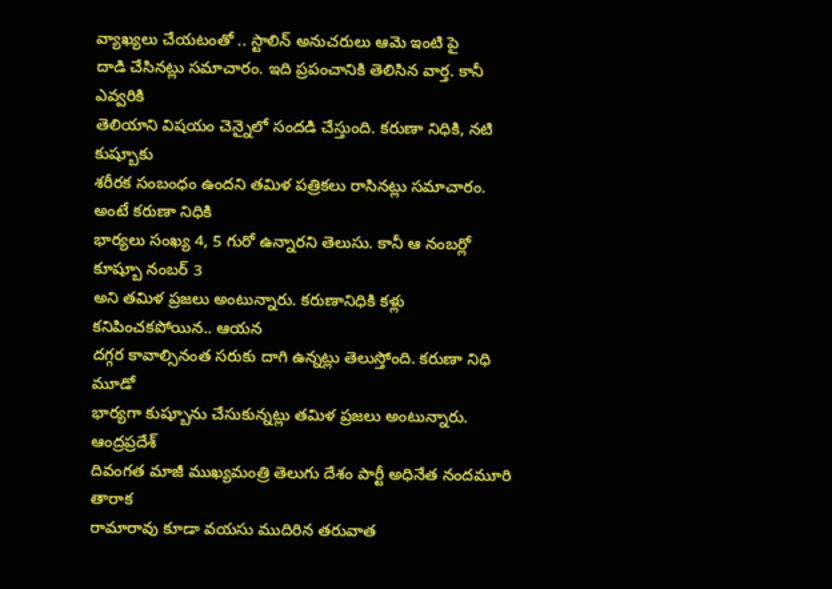వ్యాఖ్యలు చేయటంతో .. స్టాలిన్ అనుచరులు ఆమె ఇంటి పై
దాడి చేసినట్లు సమాచారం. ఇది ప్రపంచానికి తెలిసిన వార్త. కానీ ఎవ్వరికి
తెలియాని విషయం చెన్నైలో సందడి చేస్తుంది. కరుణా నిధికి, నటి కుష్బూకు
శరీరక సంబంధం ఉందని తమిళ పత్రికలు రాసినట్లు సమాచారం. అంటే కరుణా నిధికి
భార్యలు సంఖ్య 4, 5 గురో ఉన్నారని తెలుసు. కానీ ఆ నంబర్లో కూష్బూ నంబర్ 3
అని తమిళ ప్రజలు అంటున్నారు. కరుణానిధికి కళ్లు కనిపించకపోయిన.. ఆయన
దగ్గర కావాల్సినంత సరుకు దాగి ఉన్నట్లు తెలుస్తోంది. కరుణా నిధి మూడో
భార్యగా కుష్బూను చేసుకున్నట్లు తమిళ ప్రజలు అంటున్నారు. ఆంద్రప్రదేశ్
దివంగత మాజీ ముఖ్యమంత్రి తెలుగు దేశం పార్టీ అధినేత నందమూరి తారాక
రామారావు కూడా వయసు ముదిరిన తరువాత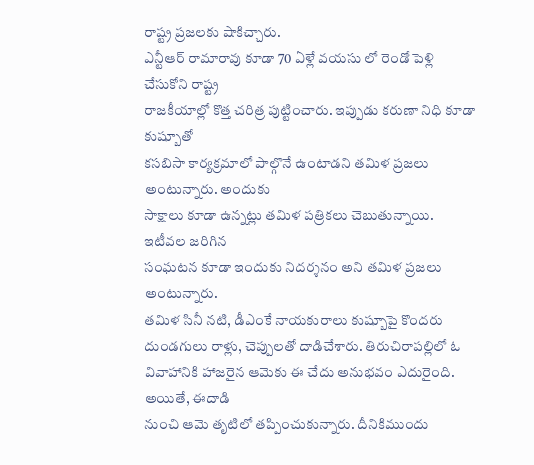రాష్ట్ర ప్రజలకు షాకిచ్చారు.
ఎన్టీఆర్ రామారావు కూడా 70 ఏళ్లే వయసు లో రెండో పెళ్లి చేసుకోని రాష్ట్ర
రాజకీయాల్లో కొత్త చరిత్ర పుట్టించారు. ఇప్పుడు కరుణా నిధి కూడా కుష్బూతో
కసబిసా కార్యక్రమాలో పాల్గొనే ఉంటాడని తమిళ ప్రజలు అంటున్నారు. అందుకు
సాక్షాలు కూడా ఉన్నట్లు తమిళ పత్రికలు చెబుతున్నాయి. ఇటీవల జరిగిన
సంఘటన కూడా ఇందుకు నిదర్శనం అని తమిళ ప్రజలు అంటున్నారు.
తమిళ సినీ నటి, డీఎంకే నాయకురాలు కుష్బూపై కొందరు దుండగులు రాళ్లు, చెప్పులతో దాడిచేశారు. తిరుచిరాపల్లిలో ఓ వివాహానికి హాజరైన ఆమెకు ఈ చేదు అనుభవం ఎదురైంది. అయితే, ఈదాడి
నుంచి ఆమె తృటిలో తప్పించుకున్నారు. దీనికిముందు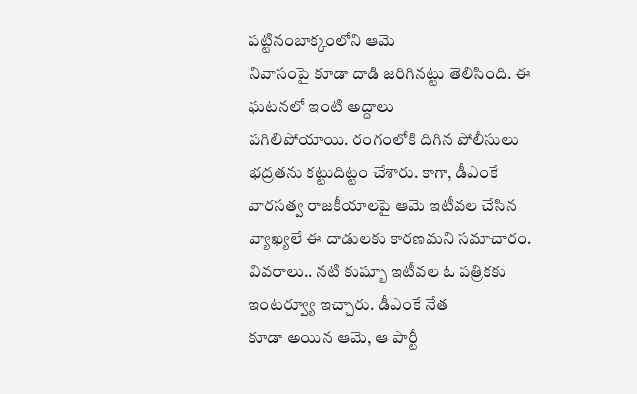పట్టినంబాక్కంలోని ఆమె
నివాసంపై కూడా దాడి జరిగినట్టు తెలిసింది. ఈ ఘటనలో ఇంటి అద్దాలు
పగిలిపోయాయి. రంగంలోకి దిగిన పోలీసులు భద్రతను కట్టుదిట్టం చేశారు. కాగా, డీఎంకే
వారసత్వ రాజకీయాలపై ఆమె ఇటీవల చేసిన వ్యాఖ్యలే ఈ దాడులకు కారణమని సమాచారం.
వివరాలు.. నటి కుష్బూ ఇటీవల ఓ పత్రికకు ఇంటర్వ్యూ ఇచ్చారు. డీఎంకే నేత
కూడా అయిన ఆమె, ఆ పార్టీ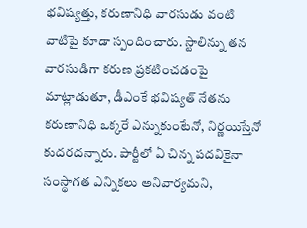భవిష్యత్తు, కరుణానిధి వారసుడు వంటి వాటిపై కూడా స్పందించారు. స్టాలిన్ను తన వారసుడిగా కరుణ ప్రకటించడంపై మాట్లాడుతూ, డీఎంకే భవిష్యత్ నేతను కరుణానిధి ఒక్కరే ఎన్నుకుంటేనో, నిర్ణయిస్తేనో కుదరదన్నారు. పార్టీలో ఏ చిన్న పదవికైనా సంస్థాగత ఎన్నికలు అనివార్యమని,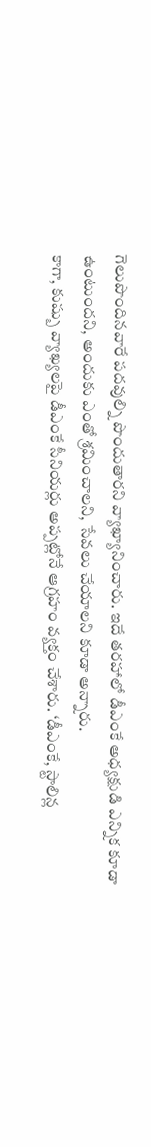గెలుపొందినవారే పదవుల్ని పొందుతారని వ్యాఖ్యానించారు. ఇదే తరహాలో డీఎంకే అధ్యక్షుడి ఎన్నిక కూడా ఉంటుందని, అందుకు ఎంతో శ్రమించాలని, సేవలు చేయాలని కూడా అన్నారు.
కాగా, కుష్బు వ్యాఖ్యలపై డీఎంకే సీనియర్లు అప్పట్లోనే ఆగ్రహం వ్యక్తం చేశారు. ‘డీఎంకే, స్టాలిన్ల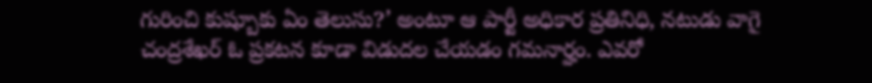గురించి కుష్బూకు ఏం తెలుసు?’ అంటూ ఆ పార్టీ అధికార ప్రతినిధి, నటుడు వాగై చంద్రశేఖర్ ఓ ప్రకటన కూడా విడుదల చేయడం గమనార్హం. ఎవరో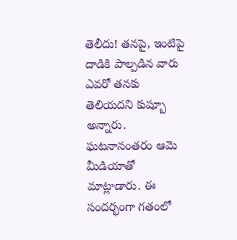తెలీదు! తనపై, ఇంటిపై
దాడికి పాల్పడిన వారు ఎవరో తనకు తెలియదని కుష్బూ అన్నారు. ఘటనానంతరం ఆమె
మీడియాతో మాట్లాడారు. ఈ సందర్భంగా గతంలో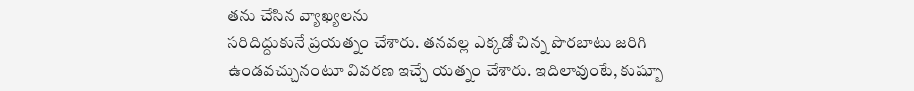తను చేసిన వ్యాఖ్యలను
సరిదిద్దుకునే ప్రయత్నం చేశారు. తనవల్ల ఎక్కడో చిన్న పొరబాటు జరిగి
ఉండవచ్చునంటూ వివరణ ఇచ్చే యత్నం చేశారు. ఇదిలావుంటే, కుష్బూ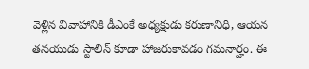వెళ్లిన వివాహానికి డీఎంకే అధ్యక్షుడు కరుణానిధి, ఆయన
తనయుడు స్టాలిన్ కూడా హాజరుకావడం గమనార్హం. ఈ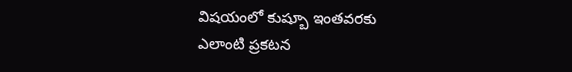విషయంలో కుష్బూ ఇంతవరకు
ఎలాంటి ప్రకటన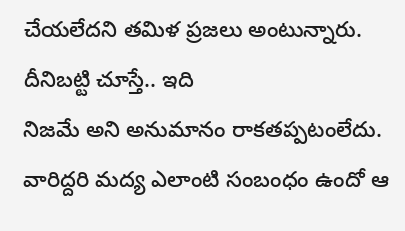చేయలేదని తమిళ ప్రజలు అంటున్నారు. దీనిబట్టి చూస్తే.. ఇది
నిజమే అని అనుమానం రాకతప్పటంలేదు. వారిద్దరి మద్య ఎలాంటి సంబంధం ఉందో ఆ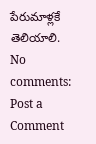పేరుమాళ్లకే తెలియాలి.
No comments:
Post a Comment